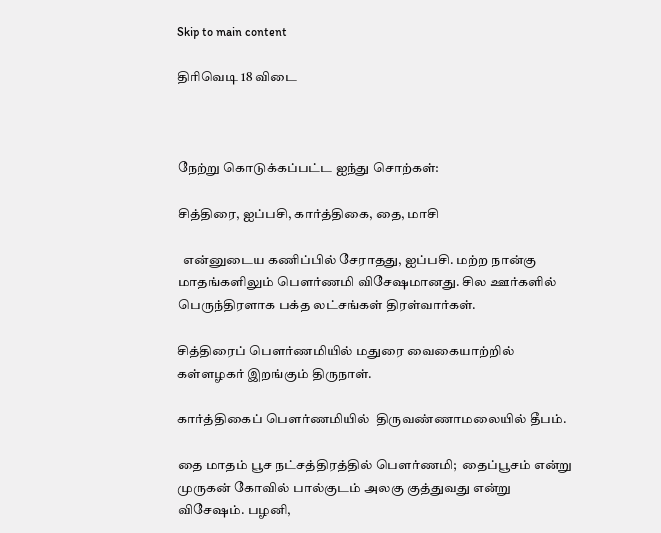Skip to main content

திரிவெடி 18 விடை



நேற்று கொடுக்கப்பட்ட ஐந்து சொற்கள்:

சித்திரை, ஐப்பசி, கார்த்திகை, தை, மாசி

  என்னுடைய கணிப்பில் சேராதது, ஐப்பசி. மற்ற நான்கு மாதங்களிலும் பௌர்ணமி விசேஷமானது. சில ஊர்களில் பெருந்திரளாக பக்த லட்சங்கள் திரள்வார்கள்.

சித்திரைப் பௌர்ணமியில் மதுரை வைகையாற்றில் கள்ளழகர் இறங்கும் திருநாள்.

கார்த்திகைப் பௌர்ணமியில்  திருவண்ணாமலையில் தீபம்.

தை மாதம் பூச நட்சத்திரத்தில் பௌர்ணமி;  தைப்பூசம் என்று முருகன் கோவில் பால்குடம் அலகு குத்துவது என்று விசேஷம். பழனி,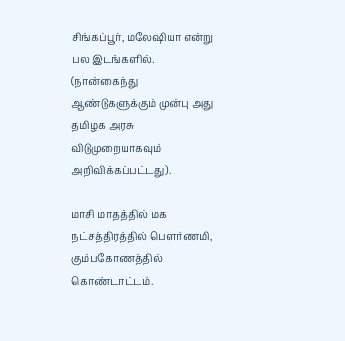சிங்கப்பூர், மலேஷியா என்று பல இடங்களில்.   (நான்கைந்து ஆண்டுகளுக்கும் முன்பு அது தமிழக அரசு விடுமுறையாகவும் அறிவிக்கப்பட்டது).

மாசி மாதத்தில் மக நட்சத்திரத்தில் பௌர்ணமி, கும்பகோணத்தில் கொண்டாட்டம்.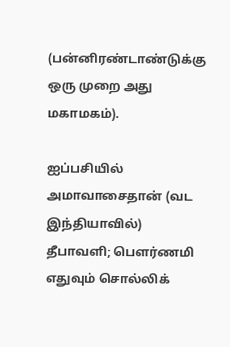(பன்னிரண்டாண்டுக்கு ஒரு முறை அது மகாமகம்).

ஐப்பசியில் அமாவாசைதான் (வட இந்தியாவில்) தீபாவளி; பௌர்ணமி எதுவும் சொல்லிக்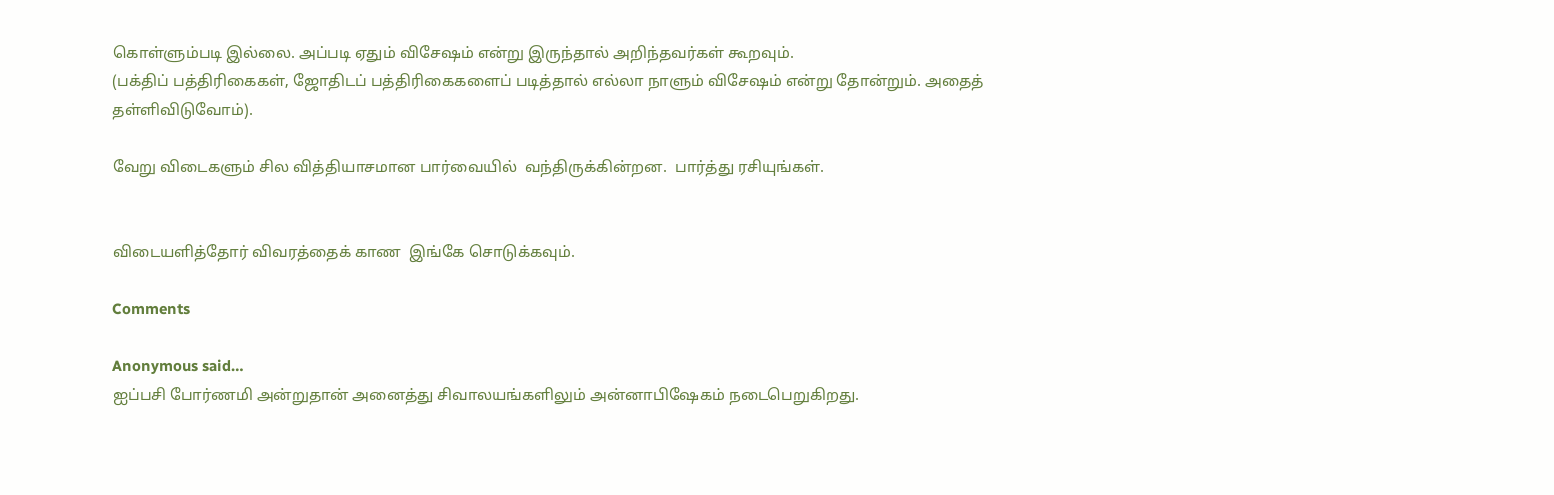கொள்ளும்படி இல்லை. அப்படி ஏதும் விசேஷம் என்று இருந்தால் அறிந்தவர்கள் கூறவும்.
(பக்திப் பத்திரிகைகள், ஜோதிடப் பத்திரிகைகளைப் படித்தால் எல்லா நாளும் விசேஷம் என்று தோன்றும். அதைத் தள்ளிவிடுவோம்).

வேறு விடைகளும் சில வித்தியாசமான பார்வையில்  வந்திருக்கின்றன.  பார்த்து ரசியுங்கள்.


விடையளித்தோர் விவரத்தைக் காண  இங்கே சொடுக்கவும்.

Comments

Anonymous said…
ஐப்பசி போர்ணமி அன்றுதான் அனைத்து சிவாலயங்களிலும் அன்னாபிஷேகம் நடைபெறுகிறது.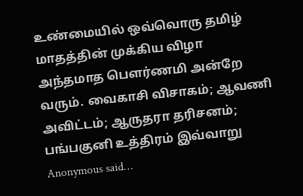உண்மையில் ஒவ்வொரு தமிழ் மாதத்தின் முக்கிய விழா அந்தமாத பௌர்ணமி அன்றே வரும். வைகாசி விசாகம்; ஆவணி அவிட்டம்; ஆருதரா தரிசனம்; பங்பகுனி உத்திரம் இவ்வாறு
Anonymous said…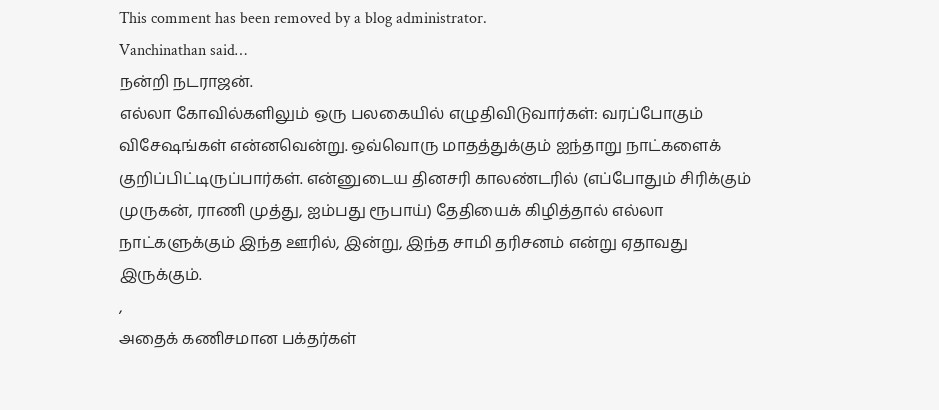This comment has been removed by a blog administrator.
Vanchinathan said…
நன்றி நடராஜன்.
எல்லா கோவில்களிலும் ஒரு பலகையில் எழுதிவிடுவார்கள்: வரப்போகும் விசேஷங்கள் என்னவென்று. ஒவ்வொரு மாதத்துக்கும் ஐந்தாறு நாட்களைக் குறிப்பிட்டிருப்பார்கள். என்னுடைய தினசரி காலண்டரில் (எப்போதும் சிரிக்கும் முருகன், ராணி முத்து, ஐம்பது ரூபாய்) தேதியைக் கிழித்தால் எல்லா நாட்களுக்கும் இந்த ஊரில், இன்று, இந்த சாமி தரிசனம் என்று ஏதாவது இருக்கும்.
,
அதைக் கணிசமான பக்தர்கள்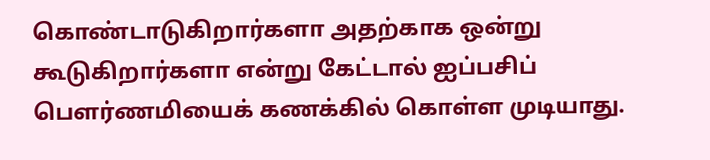கொண்டாடுகிறார்களா அதற்காக ஒன்று கூடுகிறார்களா என்று கேட்டால் ஐப்பசிப் பௌர்ணமியைக் கணக்கில் கொள்ள முடியாது.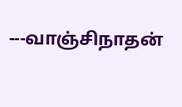---வாஞ்சிநாதன்